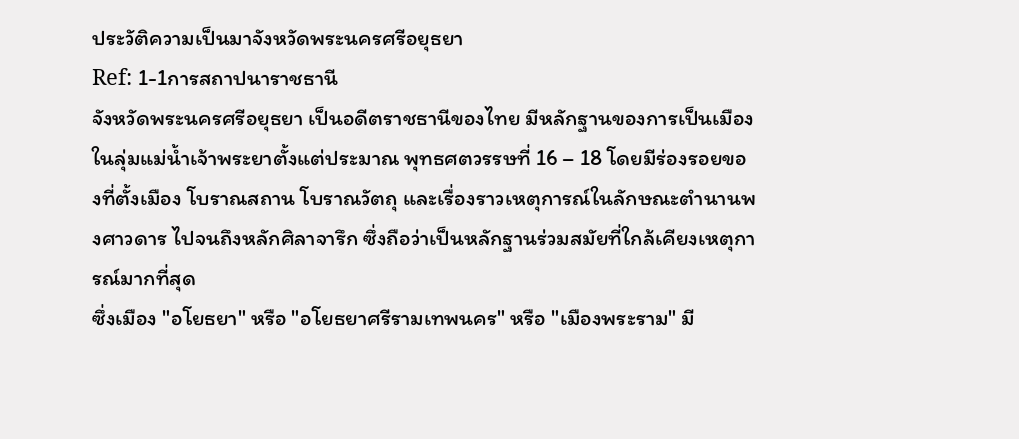ประวัติความเป็นมาจังหวัดพระนครศรีอยุธยา
Ref: 1-1การสถาปนาราชธานี
จังหวัดพระนครศรีอยุธยา เป็นอดีตราชธานีของไทย มีหลักฐานของการเป็นเมืองในลุ่มแม่น้ำเจ้าพระยาตั้งแต่ประมาณ พุทธศตวรรษที่ 16 – 18 โดยมีร่องรอยของที่ตั้งเมือง โบราณสถาน โบราณวัตถุ และเรื่องราวเหตุการณ์ในลักษณะตำนานพงศาวดาร ไปจนถึงหลักศิลาจารึก ซึ่งถือว่าเป็นหลักฐานร่วมสมัยที่ใกล้เคียงเหตุการณ์มากที่สุด
ซึ่งเมือง "อโยธยา" หรือ "อโยธยาศรีรามเทพนคร" หรือ "เมืองพระราม" มี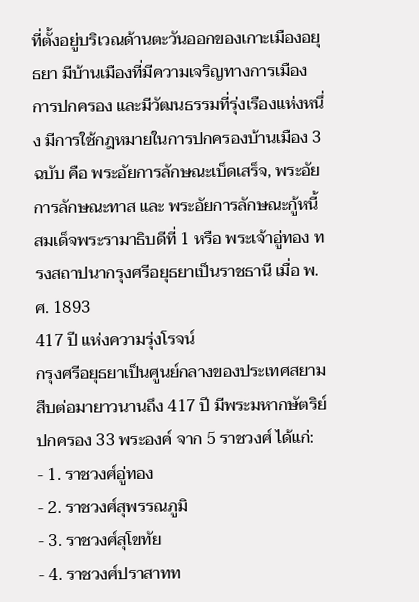ที่ตั้งอยู่บริเวณด้านตะวันออกของเกาะเมืองอยุธยา มีบ้านเมืองที่มีความเจริญทางการเมือง การปกครอง และมีวัฒนธรรมที่รุ่งเรืองแห่งหนึ่ง มีการใช้กฎหมายในการปกครองบ้านเมือง 3 ฉบับ คือ พระอัยการลักษณะเบ็ดเสร็จ, พระอัยการลักษณะทาส และ พระอัยการลักษณะกู้หนี้
สมเด็จพระรามาธิบดีที่ 1 หรือ พระเจ้าอู่ทอง ทรงสถาปนากรุงศรีอยุธยาเป็นราชธานี เมื่อ พ.ศ. 1893
417 ปี แห่งความรุ่งโรจน์
กรุงศรีอยุธยาเป็นศูนย์กลางของประเทศสยามสืบต่อมายาวนานถึง 417 ปี มีพระมหากษัตริย์ปกครอง 33 พระองค์ จาก 5 ราชวงศ์ ได้แก่:
- 1. ราชวงศ์อู่ทอง
- 2. ราชวงศ์สุพรรณภูมิ
- 3. ราชวงศ์สุโขทัย
- 4. ราชวงศ์ปราสาทท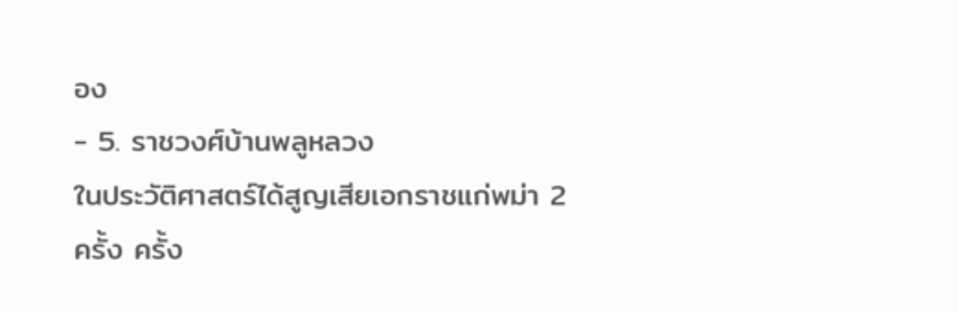อง
- 5. ราชวงศ์บ้านพลูหลวง
ในประวัติศาสตร์ได้สูญเสียเอกราชแก่พม่า 2 ครั้ง ครั้ง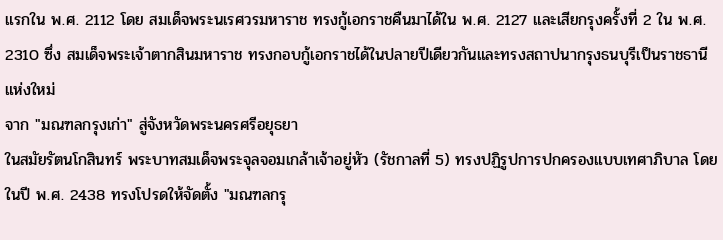แรกใน พ.ศ. 2112 โดย สมเด็จพระนเรศวรมหาราช ทรงกู้เอกราชคืนมาได้ใน พ.ศ. 2127 และเสียกรุงครั้งที่ 2 ใน พ.ศ. 2310 ซึ่ง สมเด็จพระเจ้าตากสินมหาราช ทรงกอบกู้เอกราชได้ในปลายปีเดียวกันและทรงสถาปนากรุงธนบุรีเป็นราชธานีแห่งใหม่
จาก "มณฑลกรุงเก่า" สู่จังหวัดพระนครศรีอยุธยา
ในสมัยรัตนโกสินทร์ พระบาทสมเด็จพระจุลจอมเกล้าเจ้าอยู่หัว (รัชกาลที่ 5) ทรงปฏิรูปการปกครองแบบเทศาภิบาล โดยในปี พ.ศ. 2438 ทรงโปรดให้จัดตั้ง "มณฑลกรุ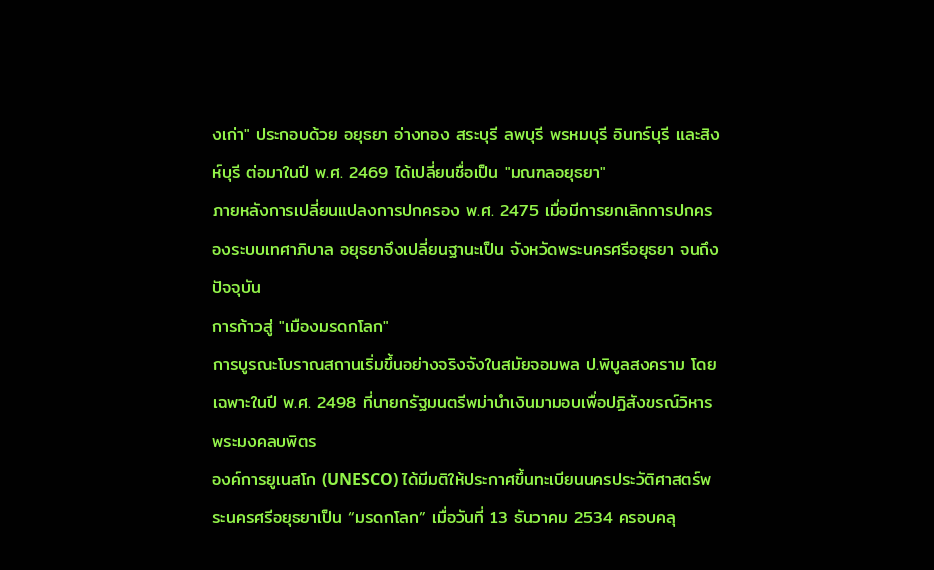งเก่า" ประกอบด้วย อยุธยา อ่างทอง สระบุรี ลพบุรี พรหมบุรี อินทร์บุรี และสิงห์บุรี ต่อมาในปี พ.ศ. 2469 ได้เปลี่ยนชื่อเป็น "มณฑลอยุธยา"
ภายหลังการเปลี่ยนแปลงการปกครอง พ.ศ. 2475 เมื่อมีการยกเลิกการปกครองระบบเทศาภิบาล อยุธยาจึงเปลี่ยนฐานะเป็น จังหวัดพระนครศรีอยุธยา จนถึงปัจจุบัน
การก้าวสู่ "เมืองมรดกโลก"
การบูรณะโบราณสถานเริ่มขึ้นอย่างจริงจังในสมัยจอมพล ป.พิบูลสงคราม โดยเฉพาะในปี พ.ศ. 2498 ที่นายกรัฐมนตรีพม่านำเงินมามอบเพื่อปฏิสังขรณ์วิหารพระมงคลบพิตร
องค์การยูเนสโก (UNESCO) ได้มีมติให้ประกาศขึ้นทะเบียนนครประวัติศาสตร์พระนครศรีอยุธยาเป็น “มรดกโลก” เมื่อวันที่ 13 ธันวาคม 2534 ครอบคลุ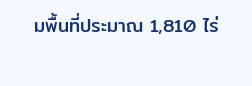มพื้นที่ประมาณ 1,810 ไร่